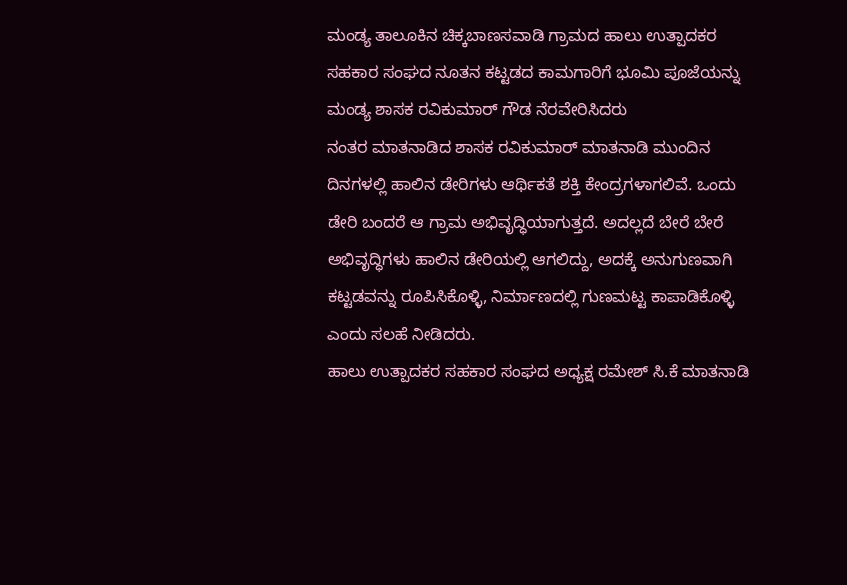ಮಂಡ್ಯ ತಾಲೂಕಿನ ಚಿಕ್ಕಬಾಣಸವಾಡಿ ಗ್ರಾಮದ ಹಾಲು ಉತ್ಪಾದಕರ ಸಹಕಾರ ಸಂಘದ ನೂತನ ಕಟ್ಟಡದ ಕಾಮಗಾರಿಗೆ ಭೂಮಿ ಪೂಜೆಯನ್ನು ಮಂಡ್ಯ ಶಾಸಕ ರವಿಕುಮಾರ್ ಗೌಡ ನೆರವೇರಿಸಿದರು
ನಂತರ ಮಾತನಾಡಿದ ಶಾಸಕ ರವಿಕುಮಾರ್ ಮಾತನಾಡಿ ಮುಂದಿನ ದಿನಗಳಲ್ಲಿ ಹಾಲಿನ ಡೇರಿಗಳು ಆರ್ಥಿಕತೆ ಶಕ್ತಿ ಕೇಂದ್ರಗಳಾಗಲಿವೆ. ಒಂದು ಡೇರಿ ಬಂದರೆ ಆ ಗ್ರಾಮ ಅಭಿವೃದ್ಧಿಯಾಗುತ್ತದೆ. ಅದಲ್ಲದೆ ಬೇರೆ ಬೇರೆ ಅಭಿವೃದ್ಧಿಗಳು ಹಾಲಿನ ಡೇರಿಯಲ್ಲಿ ಆಗಲಿದ್ದು, ಅದಕ್ಕೆ ಅನುಗುಣವಾಗಿ ಕಟ್ಟಡವನ್ನು ರೂಪಿಸಿಕೊಳ್ಳಿ, ನಿರ್ಮಾಣದಲ್ಲಿ ಗುಣಮಟ್ಟ ಕಾಪಾಡಿಕೊಳ್ಳಿ ಎಂದು ಸಲಹೆ ನೀಡಿದರು.
ಹಾಲು ಉತ್ಪಾದಕರ ಸಹಕಾರ ಸಂಘದ ಅಧ್ಯಕ್ಷ ರಮೇಶ್ ಸಿ.ಕೆ ಮಾತನಾಡಿ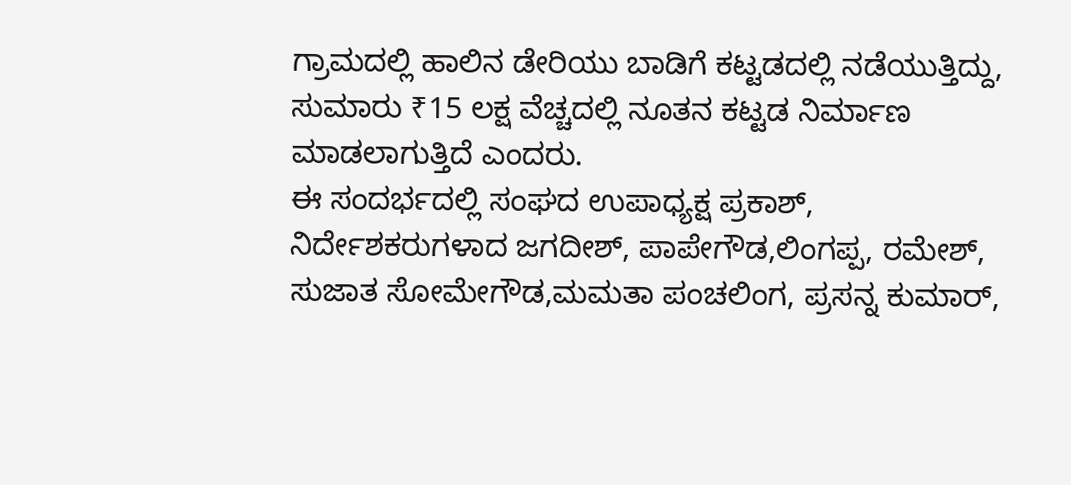ಗ್ರಾಮದಲ್ಲಿ ಹಾಲಿನ ಡೇರಿಯು ಬಾಡಿಗೆ ಕಟ್ಟಡದಲ್ಲಿ ನಡೆಯುತ್ತಿದ್ದು, ಸುಮಾರು ₹15 ಲಕ್ಷ ವೆಚ್ಚದಲ್ಲಿ ನೂತನ ಕಟ್ಟಡ ನಿರ್ಮಾಣ ಮಾಡಲಾಗುತ್ತಿದೆ ಎಂದರು.
ಈ ಸಂದರ್ಭದಲ್ಲಿ ಸಂಘದ ಉಪಾಧ್ಯಕ್ಷ ಪ್ರಕಾಶ್, ನಿರ್ದೇಶಕರುಗಳಾದ ಜಗದೀಶ್, ಪಾಪೇಗೌಡ,ಲಿಂಗಪ್ಪ, ರಮೇಶ್, ಸುಜಾತ ಸೋಮೇಗೌಡ,ಮಮತಾ ಪಂಚಲಿಂಗ, ಪ್ರಸನ್ನ ಕುಮಾರ್,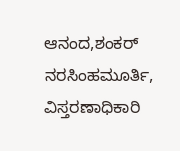ಆನಂದ,ಶಂಕರ್ ನರಸಿಂಹಮೂರ್ತಿ, ವಿಸ್ತರಣಾಧಿಕಾರಿ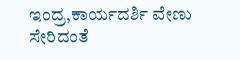ಇಂದ್ರ,ಕಾರ್ಯದರ್ಶಿ ವೇಣು ಸೇರಿದಂತೆ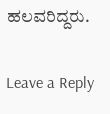ಹಲವರಿದ್ದರು.

Leave a Reply